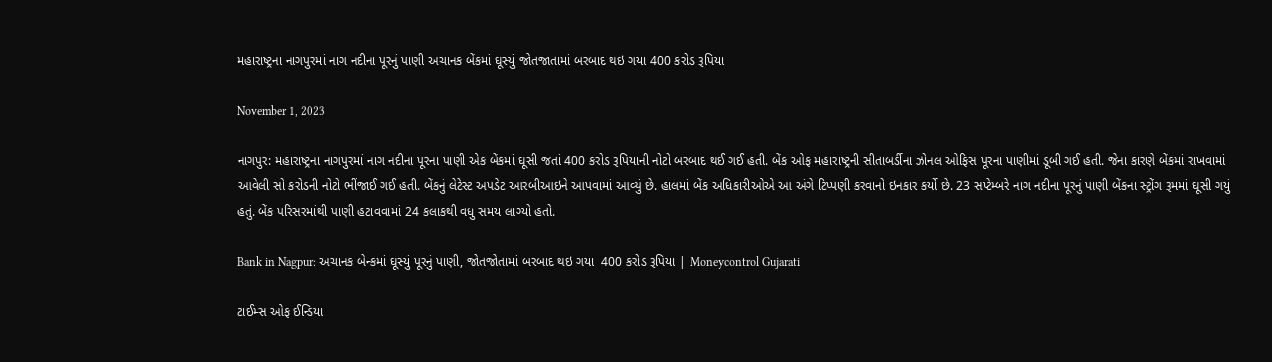મહારાષ્ટ્રના નાગપુરમાં નાગ નદીના પૂરનું પાણી અચાનક બેંકમાં ઘૂસ્યું જોતજાતામાં બરબાદ થઇ ગયા 400 કરોડ રૂપિયા

November 1, 2023

નાગપુર: મહારાષ્ટ્રના નાગપુરમાં નાગ નદીના પૂરના પાણી એક બેંકમાં ઘૂસી જતાં 400 કરોડ રૂપિયાની નોટો બરબાદ થઈ ગઈ હતી. બેંક ઓફ મહારાષ્ટ્રની સીતાબર્ડીના ઝોનલ ઓફિસ પૂરના પાણીમાં ડૂબી ગઈ હતી. જેના કારણે બેંકમાં રાખવામાં આવેલી સો કરોડની નોટો ભીંજાઈ ગઈ હતી. બેંકનું લેટેસ્ટ અપડેટ આરબીઆઇને આપવામાં આવ્યું છે. હાલમાં બેંક અધિકારીઓએ આ અંગે ટિપ્પણી કરવાનો ઇનકાર કર્યો છે. 23 સપ્ટેમ્બરે નાગ નદીના પૂરનું પાણી બેંકના સ્ટ્રોંગ રૂમમાં ઘૂસી ગયું હતું. બેંક પરિસરમાંથી પાણી હટાવવામાં 24 કલાકથી વધુ સમય લાગ્યો હતો.

Bank in Nagpur: અચાનક બેન્કમાં ઘૂસ્યું પૂરનું પાણી, જોતજોતામાં બરબાદ થઇ ગયા  400 કરોડ રૂપિયા | Moneycontrol Gujarati

ટાઈમ્સ ઓફ ઈન્ડિયા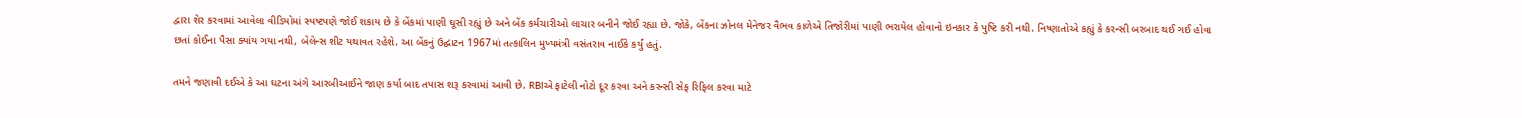દ્વારા શેર કરવામાં આવેલા વીડિયોમાં સ્પષ્ટપણે જોઈ શકાય છે કે બેંકમાં પાણી ઘૂસી રહ્યું છે અને બેંક કર્મચારીઓ લાચાર બનીને જોઈ રહ્યા છે. જોકે, બેંકના ઝોનલ મેનેજર વૈભવ કાળેએ તિજોરીમાં પાણી ભરાયેલ હોવાનો ઇનકાર કે પુષ્ટિ કરી નથી. નિષ્ણાતોએ કહ્યું કે કરન્સી બરબાદ થઈ ગઈ હોવા છતાં કોઈના પૈસા ક્યાંય ગયા નથી, બેલેન્સ શીટ યથાવત રહેશે. આ બેંકનું ઉદ્ઘાટન 1967માં તત્કાલિન મુખ્યમંત્રી વસંતરાવ નાઈકે કર્યું હતું.

તમને જણાવી દઈએ કે આ ઘટના અંગે આરબીઆઈને જાણ કર્યા બાદ તપાસ શરૂ કરવામાં આવી છે. RBIએ ફાટેલી નોટો દૂર કરવા અને કરન્સી સેફ રિફિલ કરવા માટે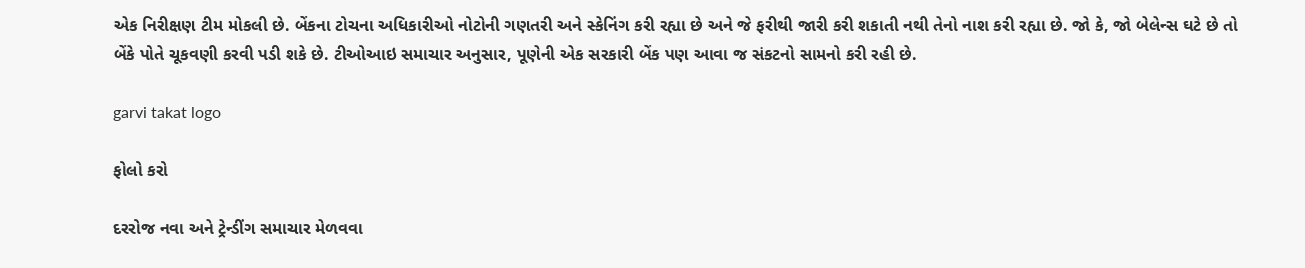એક નિરીક્ષણ ટીમ મોકલી છે. બેંકના ટોચના અધિકારીઓ નોટોની ગણતરી અને સ્કેનિંગ કરી રહ્યા છે અને જે ફરીથી જારી કરી શકાતી નથી તેનો નાશ કરી રહ્યા છે. જો કે, જો બેલેન્સ ઘટે છે તો બેંકે પોતે ચૂકવણી કરવી પડી શકે છે. ટીઓઆઇ સમાચાર અનુસાર, પૂણેની એક સરકારી બેંક પણ આવા જ સંકટનો સામનો કરી રહી છે.

garvi takat logo

ફોલો કરો

દરરોજ નવા અને ટ્રેન્ડીંગ સમાચાર મેળવવા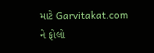માટે Garvitakat.com ને ફોલો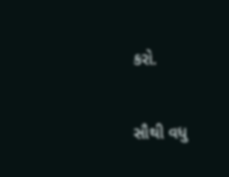કરો.

સૌથી વધુ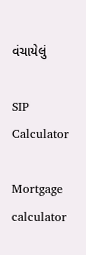વંચાયેલું

SIP Calculator

Mortgage calculator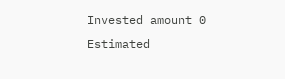Invested amount 0
Estimated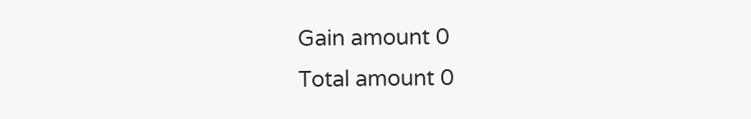Gain amount 0
Total amount 0